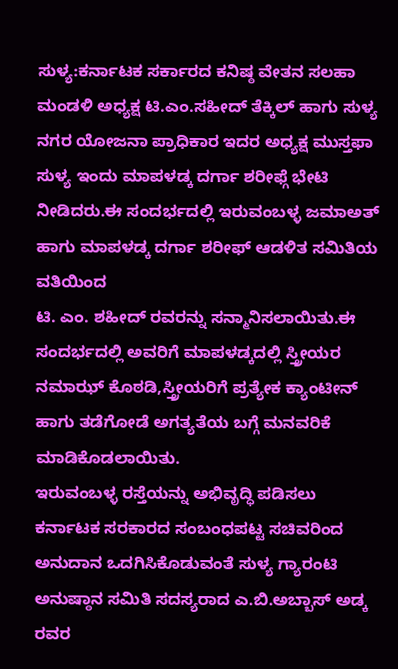ಸುಳ್ಯ:ಕರ್ನಾಟಕ ಸರ್ಕಾರದ ಕನಿಷ್ಠ ವೇತನ ಸಲಹಾ ಮಂಡಳಿ ಅಧ್ಯಕ್ಷ ಟಿ.ಎಂ.ಸಹೀದ್ ತೆಕ್ಕಿಲ್ ಹಾಗು ಸುಳ್ಯ ನಗರ ಯೋಜನಾ ಪ್ರಾಧಿಕಾರ ಇದರ ಅಧ್ಯಕ್ಷ ಮುಸ್ತಫಾ ಸುಳ್ಯ ಇಂದು ಮಾಪಳಡ್ಕ ದರ್ಗಾ ಶರೀಫ್ಗೆ ಭೇಟಿ ನೀಡಿದರು.ಈ ಸಂದರ್ಭದಲ್ಲಿ ಇರುವಂಬಳ್ಳ ಜಮಾಅತ್ ಹಾಗು ಮಾಪಳಡ್ಕ ದರ್ಗಾ ಶರೀಫ್ ಆಡಳಿತ ಸಮಿತಿಯ ವತಿಯಿಂದ
ಟಿ. ಎಂ. ಶಹೀದ್ ರವರನ್ನು ಸನ್ಮಾನಿಸಲಾಯಿತು.ಈ ಸಂದರ್ಭದಲ್ಲಿ ಅವರಿಗೆ ಮಾಪಳಡ್ಕದಲ್ಲಿ ಸ್ತ್ರೀಯರ ನಮಾಝ್ ಕೊಠಡಿ,ಸ್ತ್ರೀಯರಿಗೆ ಪ್ರತ್ಯೇಕ ಕ್ಯಾಂಟೀನ್ ಹಾಗು ತಡೆಗೋಡೆ ಅಗತ್ಯತೆಯ ಬಗ್ಗೆ ಮನವರಿಕೆ ಮಾಡಿಕೊಡಲಾಯಿತು.
ಇರುವಂಬಳ್ಳ ರಸ್ತೆಯನ್ನು ಅಭಿವೃದ್ಧಿ ಪಡಿಸಲು ಕರ್ನಾಟಕ ಸರಕಾರದ ಸಂಬಂಧಪಟ್ಟ ಸಚಿವರಿಂದ ಅನುದಾನ ಒದಗಿಸಿಕೊಡುವಂತೆ ಸುಳ್ಯ ಗ್ಯಾರಂಟಿ ಅನುಷ್ಠಾನ ಸಮಿತಿ ಸದಸ್ಯರಾದ ಎ.ಬಿ.ಅಬ್ಬಾಸ್ ಅಡ್ಕ ರವರ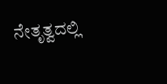ನೇತೃತ್ವದಲ್ಲಿ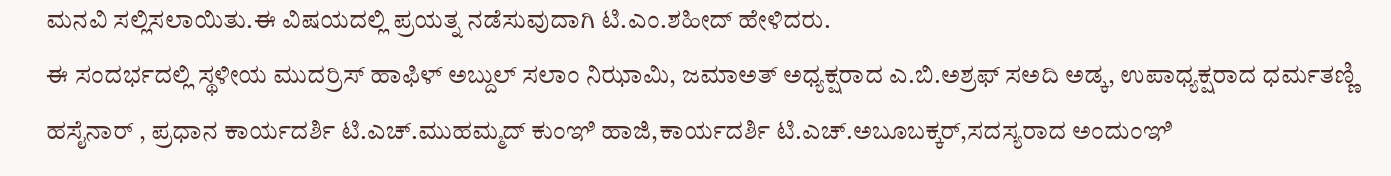ಮನವಿ ಸಲ್ಲಿಸಲಾಯಿತು.ಈ ವಿಷಯದಲ್ಲಿ ಪ್ರಯತ್ನ ನಡೆಸುವುದಾಗಿ ಟಿ.ಎಂ.ಶಹೀದ್ ಹೇಳಿದರು.
ಈ ಸಂದರ್ಭದಲ್ಲಿ ಸ್ಥಳೀಯ ಮುದರ್ರಿಸ್ ಹಾಫಿಳ್ ಅಬ್ದುಲ್ ಸಲಾಂ ನಿಝಾಮಿ, ಜಮಾಅತ್ ಅಧ್ಯಕ್ಷರಾದ ಎ.ಬಿ.ಅಶ್ರಫ್ ಸಅದಿ ಅಡ್ಕ, ಉಪಾಧ್ಯಕ್ಷರಾದ ಧರ್ಮತಣ್ಣಿ ಹಸೈನಾರ್ , ಪ್ರಧಾನ ಕಾರ್ಯದರ್ಶಿ ಟಿ.ಎಚ್.ಮುಹಮ್ಮದ್ ಕುಂಞಿ ಹಾಜಿ,ಕಾರ್ಯದರ್ಶಿ ಟಿ.ಎಚ್.ಅಬೂಬಕ್ಕರ್,ಸದಸ್ಯರಾದ ಅಂದುಂಞಿ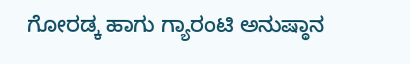ಗೋರಡ್ಕ ಹಾಗು ಗ್ಯಾರಂಟಿ ಅನುಷ್ಠಾನ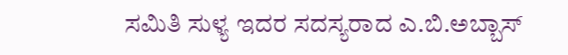ಸಮಿತಿ ಸುಳ್ಯ ಇದರ ಸದಸ್ಯರಾದ ಎ.ಬಿ.ಅಬ್ಬಾಸ್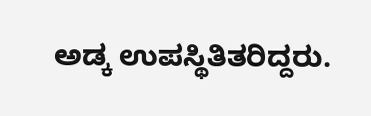ಅಡ್ಕ ಉಪಸ್ಥಿತಿತರಿದ್ದರು.